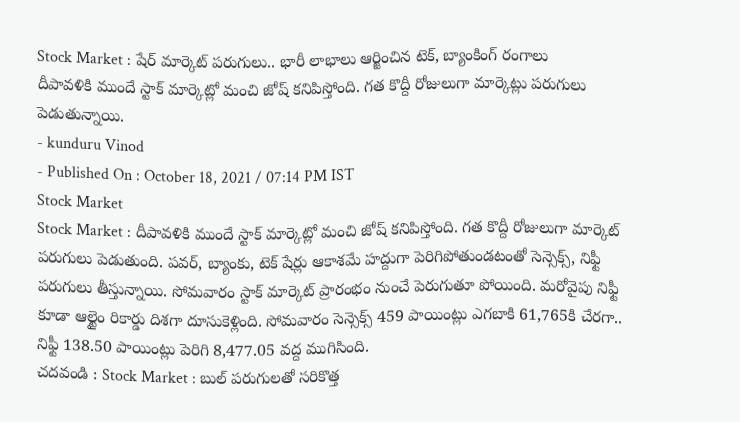Stock Market : షేర్ మార్కెట్ పరుగులు.. భారీ లాభాలు ఆర్జించిన టెక్, బ్యాంకింగ్ రంగాలు
దీపావళికి ముందే స్టాక్ మార్కెట్లో మంచి జోష్ కనిపిస్తోంది. గత కొద్దీ రోజులుగా మార్కెట్లు పరుగులు పెడుతున్నాయి.
- kunduru Vinod
- Published On : October 18, 2021 / 07:14 PM IST
Stock Market
Stock Market : దీపావళికి ముందే స్టాక్ మార్కెట్లో మంచి జోష్ కనిపిస్తోంది. గత కొద్దీ రోజులుగా మార్కెట్ పరుగులు పెడుతుంది. పవర్, బ్యాంకు, టెక్ షేర్లు ఆకాశమే హద్దుగా పెరిగిపోతుండటంతో సెన్సెక్స్, నిఫ్టీ పరుగులు తీస్తున్నాయి. సోమవారం స్టాక్ మార్కెట్ ప్రారంభం నుంచే పెరుగుతూ పోయింది. మరోవైపు నిఫ్టీ కూడా ఆల్టైం రికార్డు దిశగా దూసుకెళ్లింది. సోమవారం సెన్సెక్స్ 459 పాయింట్లు ఎగబాకి 61,765కి చేరగా.. నిఫ్టీ 138.50 పాయింట్లు పెరిగి 8,477.05 వద్ద ముగిసింది.
చదవండి : Stock Market : బుల్ పరుగులతో సరికొత్త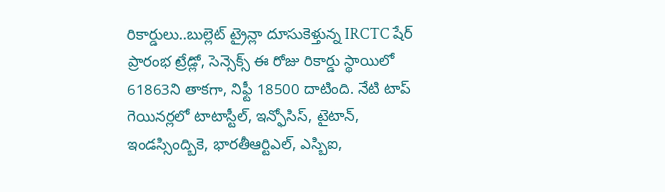రికార్డులు..బుల్లెట్ ట్రైన్లా దూసుకెళ్తున్న IRCTC షేర్
ప్రారంభ ట్రేడ్లో, సెన్సెక్స్ ఈ రోజు రికార్డు స్థాయిలో 61863ని తాకగా, నిఫ్టీ 18500 దాటింది. నేటి టాప్ గెయినర్లలో టాటాస్టీల్, ఇన్ఫోసిస్, టైటాన్, ఇండస్సింద్బికె, భారతీఆర్టిఎల్, ఎస్బిఐ,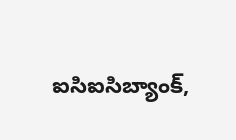ఐసిఐసిబ్యాంక్,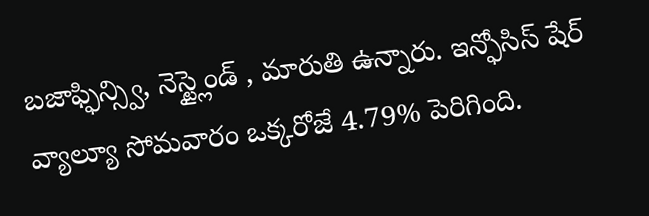బజాఫ్ఫిన్స్వి, నెస్ట్లైండ్ , మారుతి ఉన్నారు. ఇన్ఫోసిస్ షేర్ వ్యాల్యూ సోమవారం ఒక్కరోజే 4.79% పెరిగింది.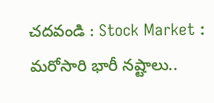చదవండి : Stock Market : మరోసారి భారీ నష్టాలు..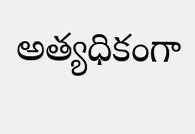అత్యధికంగా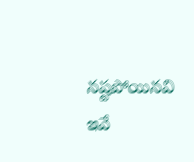నష్టపోయినవి ఇవే